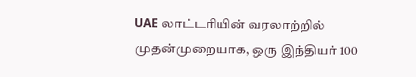UAE லாட்டரியின் வரலாற்றில் முதன்முறையாக, ஒரு இந்தியர் 100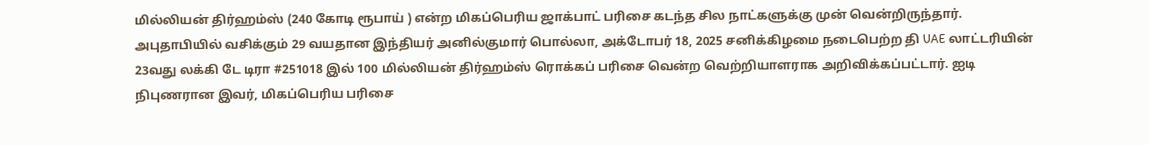மில்லியன் திர்ஹம்ஸ் (240 கோடி ரூபாய் ) என்ற மிகப்பெரிய ஜாக்பாட் பரிசை கடந்த சில நாட்களுக்கு முன் வென்றிருந்தார். அபுதாபியில் வசிக்கும் 29 வயதான இந்தியர் அனில்குமார் பொல்லா, அக்டோபர் 18, 2025 சனிக்கிழமை நடைபெற்ற தி UAE லாட்டரியின் 23வது லக்கி டே டிரா #251018 இல் 100 மில்லியன் திர்ஹம்ஸ் ரொக்கப் பரிசை வென்ற வெற்றியாளராக அறிவிக்கப்பட்டார். ஐடி நிபுணரான இவர், மிகப்பெரிய பரிசை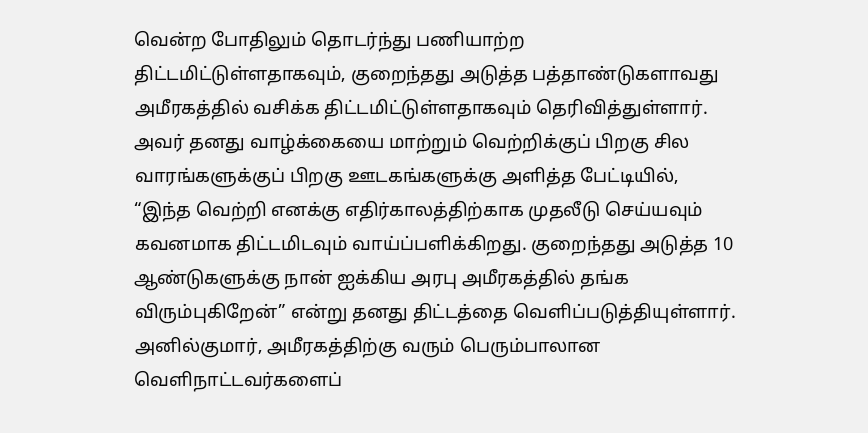வென்ற போதிலும் தொடர்ந்து பணியாற்ற திட்டமிட்டுள்ளதாகவும், குறைந்தது அடுத்த பத்தாண்டுகளாவது அமீரகத்தில் வசிக்க திட்டமிட்டுள்ளதாகவும் தெரிவித்துள்ளார்.
அவர் தனது வாழ்க்கையை மாற்றும் வெற்றிக்குப் பிறகு சில வாரங்களுக்குப் பிறகு ஊடகங்களுக்கு அளித்த பேட்டியில், “இந்த வெற்றி எனக்கு எதிர்காலத்திற்காக முதலீடு செய்யவும் கவனமாக திட்டமிடவும் வாய்ப்பளிக்கிறது. குறைந்தது அடுத்த 10 ஆண்டுகளுக்கு நான் ஐக்கிய அரபு அமீரகத்தில் தங்க விரும்புகிறேன்” என்று தனது திட்டத்தை வெளிப்படுத்தியுள்ளார்.
அனில்குமார், அமீரகத்திற்கு வரும் பெரும்பாலான வெளிநாட்டவர்களைப்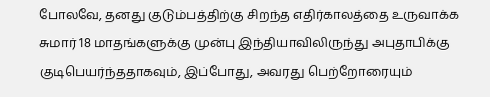போலவே, தனது குடும்பத்திற்கு சிறந்த எதிர்காலத்தை உருவாக்க சுமார் 18 மாதங்களுக்கு முன்பு இந்தியாவிலிருந்து அபுதாபிக்கு குடிபெயர்ந்ததாகவும், இப்போது, அவரது பெற்றோரையும்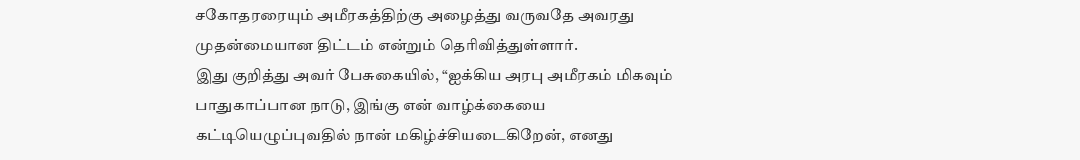சகோதரரையும் அமீரகத்திற்கு அழைத்து வருவதே அவரது முதன்மையான திட்டம் என்றும் தெரிவித்துள்ளார்.
இது குறித்து அவர் பேசுகையில், “ஐக்கிய அரபு அமீரகம் மிகவும் பாதுகாப்பான நாடு, இங்கு என் வாழ்க்கையை கட்டியெழுப்புவதில் நான் மகிழ்ச்சியடைகிறேன், எனது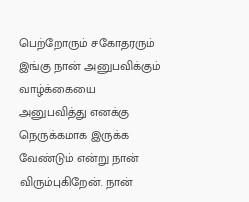பெற்றோரும் சகோதரரும் இங்கு நான் அனுபவிக்கும் வாழ்க்கையை அனுபவித்து எனக்கு நெருக்கமாக இருக்க வேண்டும் என்று நான் விரும்புகிறேன். நான்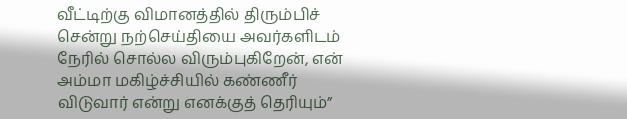வீட்டிற்கு விமானத்தில் திரும்பிச் சென்று நற்செய்தியை அவர்களிடம் நேரில் சொல்ல விரும்புகிறேன், என் அம்மா மகிழ்ச்சியில் கண்ணீர் விடுவார் என்று எனக்குத் தெரியும்”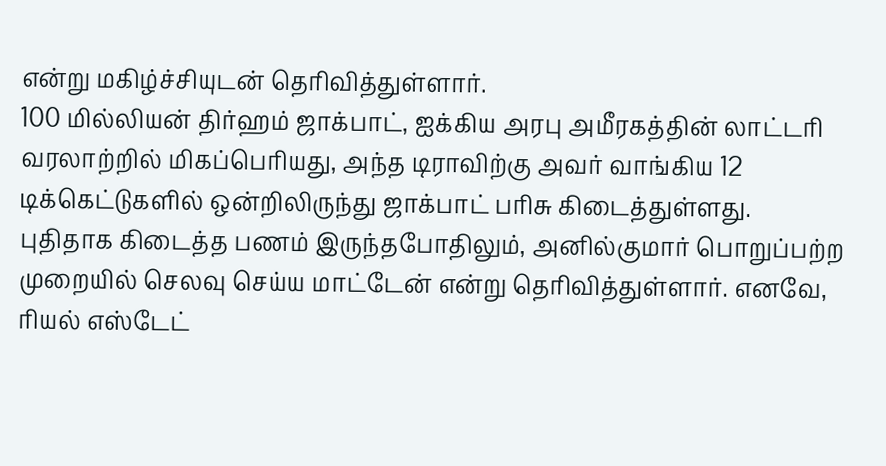என்று மகிழ்ச்சியுடன் தெரிவித்துள்ளார்.
100 மில்லியன் திர்ஹம் ஜாக்பாட், ஐக்கிய அரபு அமீரகத்தின் லாட்டரி வரலாற்றில் மிகப்பெரியது, அந்த டிராவிற்கு அவர் வாங்கிய 12 டிக்கெட்டுகளில் ஒன்றிலிருந்து ஜாக்பாட் பரிசு கிடைத்துள்ளது.
புதிதாக கிடைத்த பணம் இருந்தபோதிலும், அனில்குமார் பொறுப்பற்ற முறையில் செலவு செய்ய மாட்டேன் என்று தெரிவித்துள்ளார். எனவே, ரியல் எஸ்டேட்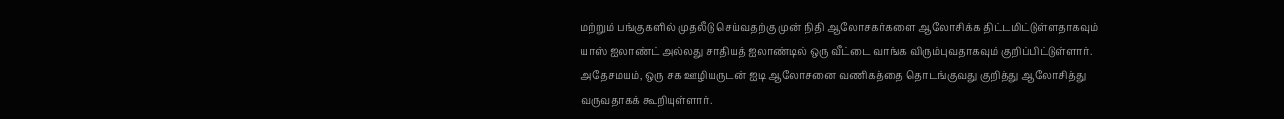மற்றும் பங்குகளில் முதலீடு செய்வதற்கு முன் நிதி ஆலோசகர்களை ஆலோசிக்க திட்டமிட்டுள்ளதாகவும் யாஸ் ஐலாண்ட் அல்லது சாதியத் ஐலாண்டில் ஒரு வீட்டை வாங்க விரும்புவதாகவும் குறிப்பிட்டுள்ளார். அதேசமயம், ஒரு சக ஊழியருடன் ஐடி ஆலோசனை வணிகத்தை தொடங்குவது குறித்து ஆலோசித்து வருவதாகக் கூறியுள்ளார்.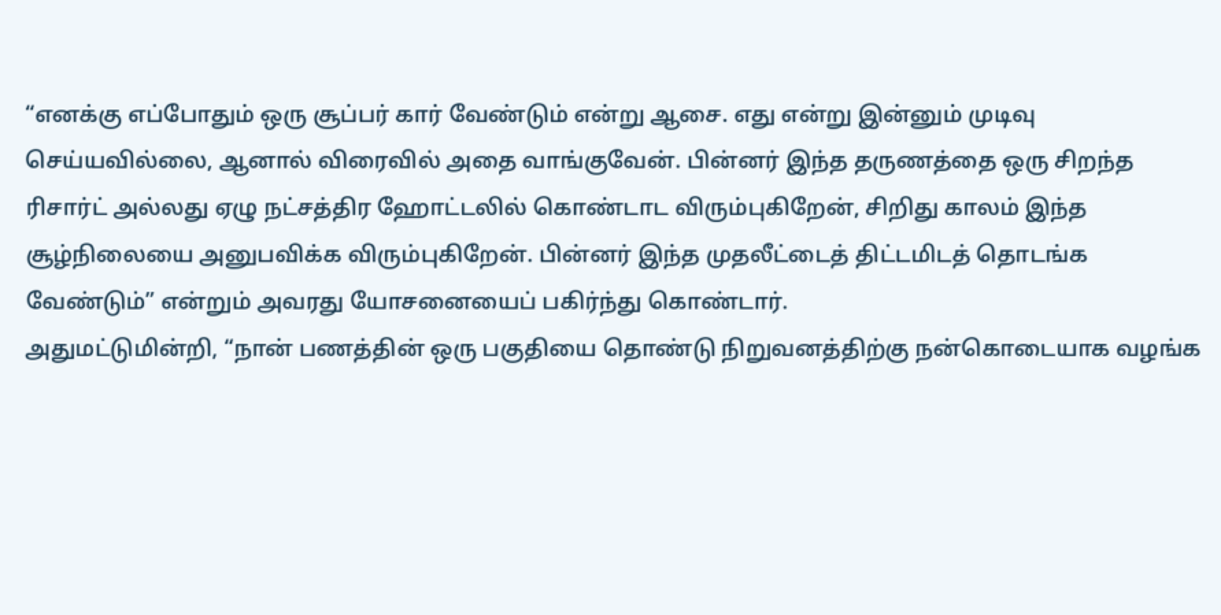“எனக்கு எப்போதும் ஒரு சூப்பர் கார் வேண்டும் என்று ஆசை. எது என்று இன்னும் முடிவு செய்யவில்லை, ஆனால் விரைவில் அதை வாங்குவேன். பின்னர் இந்த தருணத்தை ஒரு சிறந்த ரிசார்ட் அல்லது ஏழு நட்சத்திர ஹோட்டலில் கொண்டாட விரும்புகிறேன், சிறிது காலம் இந்த சூழ்நிலையை அனுபவிக்க விரும்புகிறேன். பின்னர் இந்த முதலீட்டைத் திட்டமிடத் தொடங்க வேண்டும்” என்றும் அவரது யோசனையைப் பகிர்ந்து கொண்டார்.
அதுமட்டுமின்றி, “நான் பணத்தின் ஒரு பகுதியை தொண்டு நிறுவனத்திற்கு நன்கொடையாக வழங்க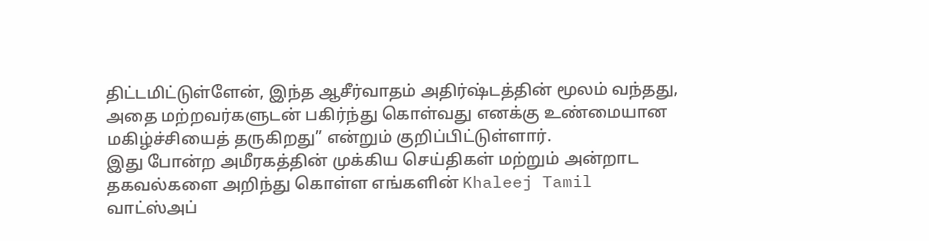திட்டமிட்டுள்ளேன், இந்த ஆசீர்வாதம் அதிர்ஷ்டத்தின் மூலம் வந்தது, அதை மற்றவர்களுடன் பகிர்ந்து கொள்வது எனக்கு உண்மையான மகிழ்ச்சியைத் தருகிறது” என்றும் குறிப்பிட்டுள்ளார்.
இது போன்ற அமீரகத்தின் முக்கிய செய்திகள் மற்றும் அன்றாட தகவல்களை அறிந்து கொள்ள எங்களின் Khaleej Tamil வாட்ஸ்அப்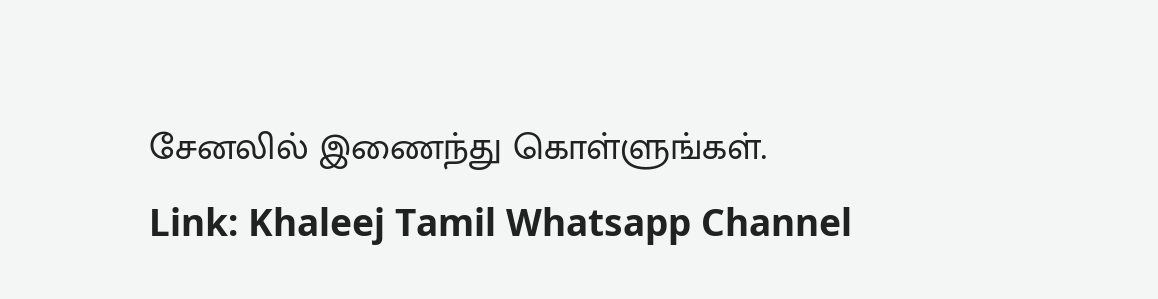சேனலில் இணைந்து கொள்ளுங்கள்.
Link: Khaleej Tamil Whatsapp Channel